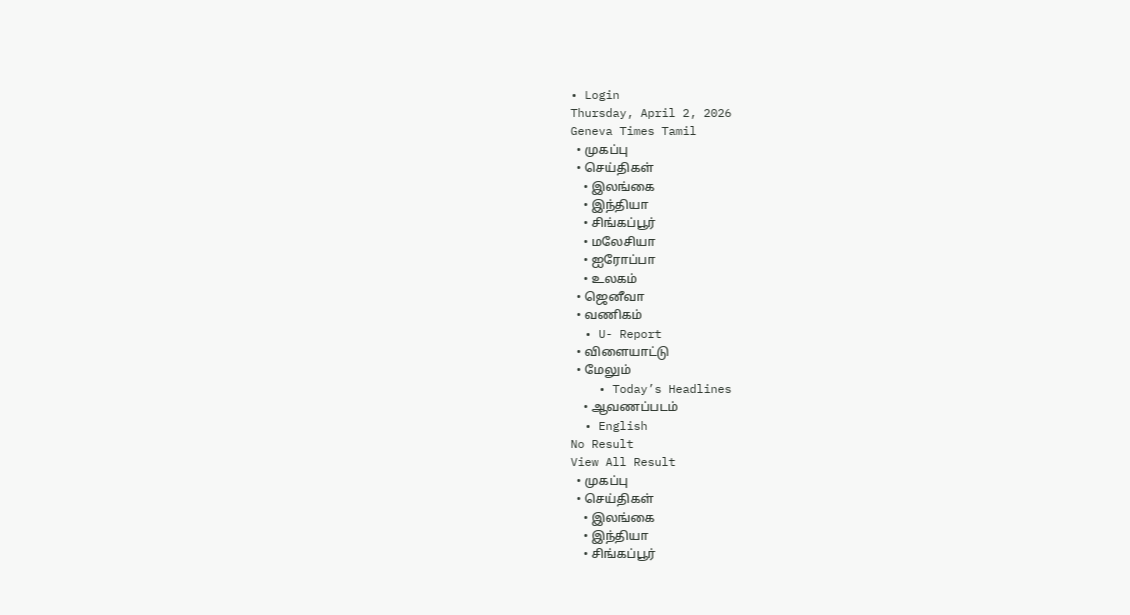• Login
Thursday, April 2, 2026
Geneva Times Tamil
  • முகப்பு
  • செய்திகள்
    • இலங்கை
    • இந்தியா
    • சிங்கப்பூர்
    • மலேசியா
    • ஐரோப்பா
    • உலகம்
  • ஜெனீவா
  • வணிகம்
  • U- Report
  • விளையாட்டு
  • மேலும்
    • Today’s Headlines
    • ஆவணப்படம்
  • English
No Result
View All Result
  • முகப்பு
  • செய்திகள்
    • இலங்கை
    • இந்தியா
    • சிங்கப்பூர்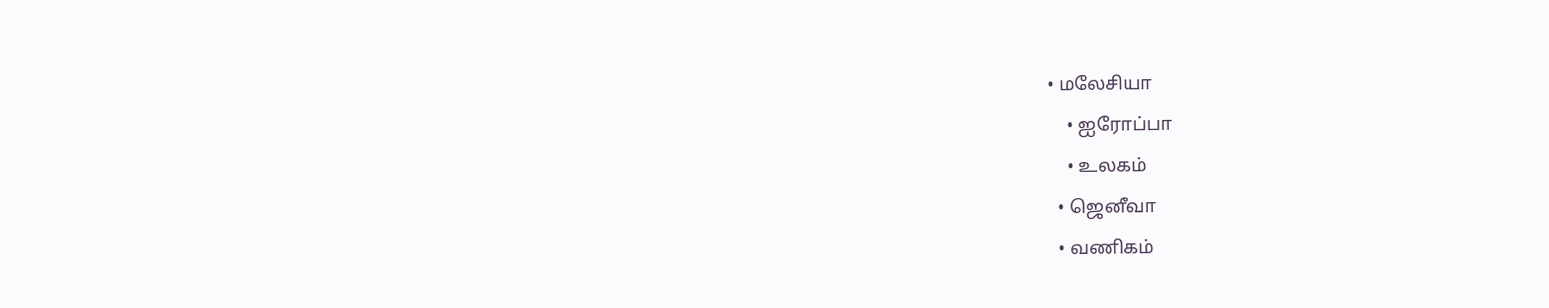• மலேசியா
    • ஐரோப்பா
    • உலகம்
  • ஜெனீவா
  • வணிகம்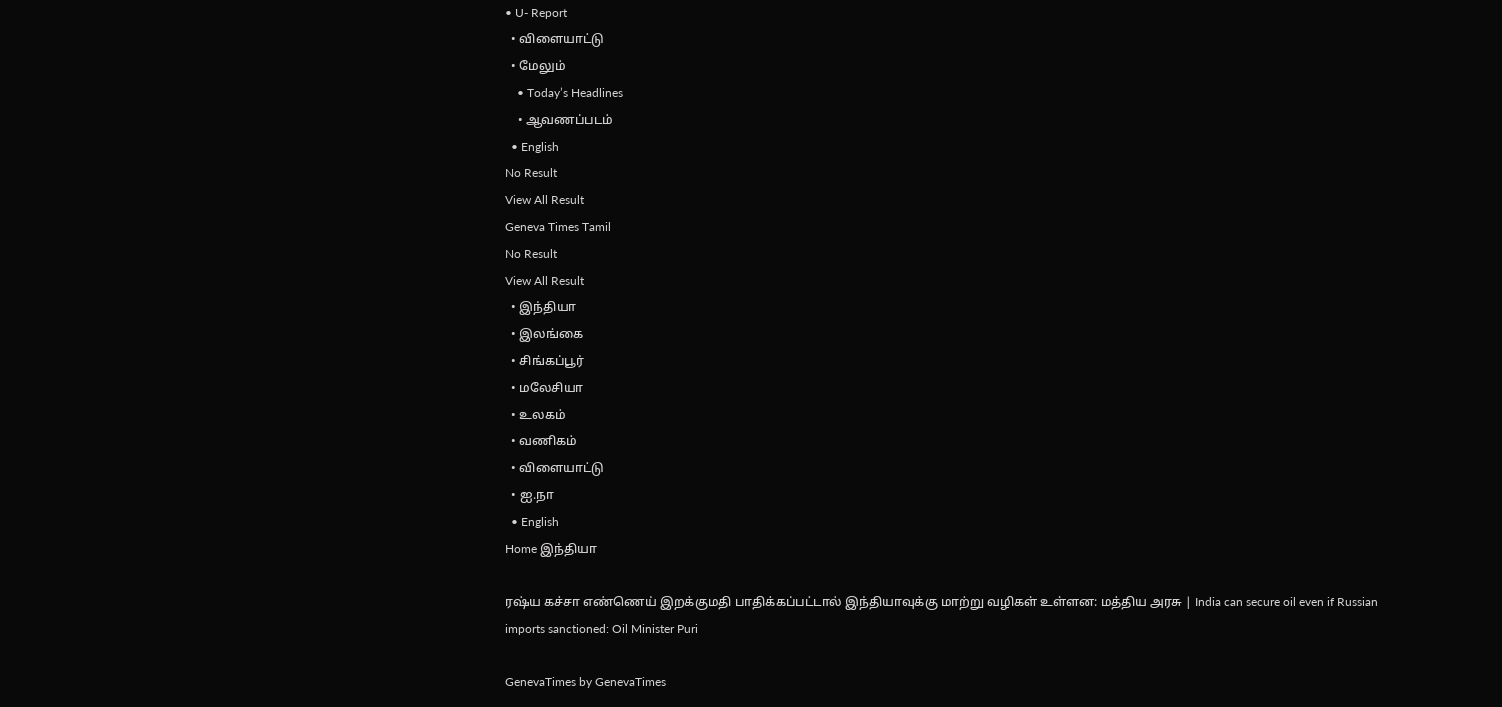• U- Report
  • விளையாட்டு
  • மேலும்
    • Today’s Headlines
    • ஆவணப்படம்
  • English
No Result
View All Result
Geneva Times Tamil
No Result
View All Result
  • இந்தியா
  • இலங்கை
  • சிங்கப்பூர்
  • மலேசியா
  • உலகம்
  • வணிகம்
  • விளையாட்டு
  • ஐ.நா
  • English
Home இந்தியா

ரஷ்ய கச்சா எண்ணெய் இறக்குமதி பாதிக்கப்பட்டால் இந்தியாவுக்கு மாற்று வழிகள் உள்ளன: மத்திய அரசு | India can secure oil even if Russian imports sanctioned: Oil Minister Puri

GenevaTimes by GenevaTimes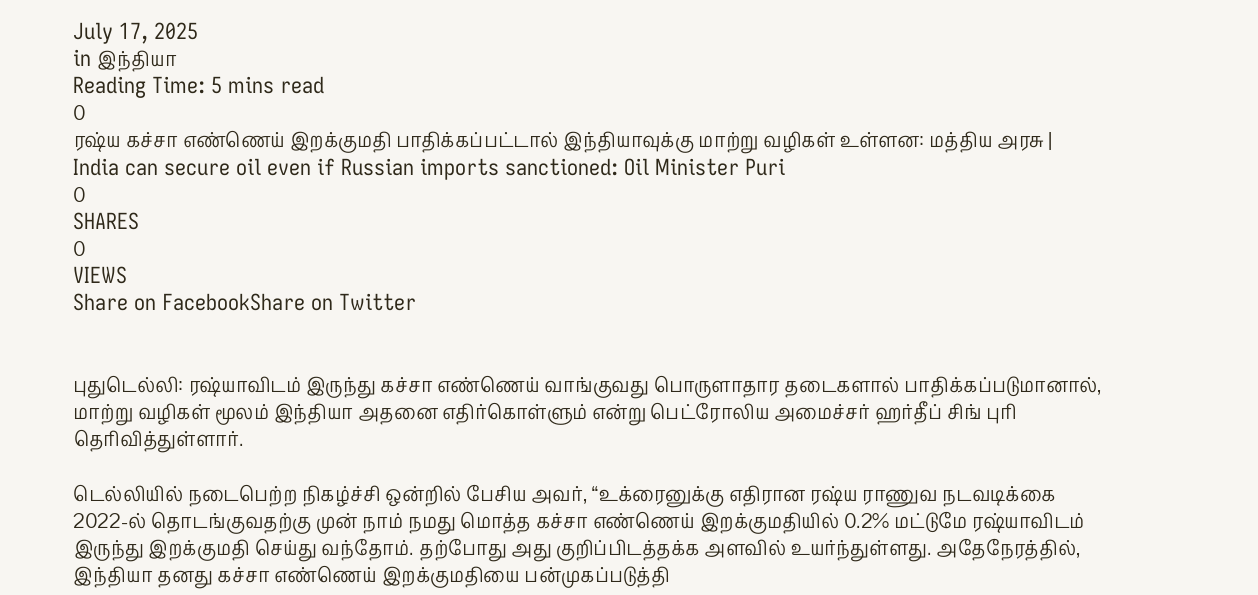July 17, 2025
in இந்தியா
Reading Time: 5 mins read
0
ரஷ்ய கச்சா எண்ணெய் இறக்குமதி பாதிக்கப்பட்டால் இந்தியாவுக்கு மாற்று வழிகள் உள்ளன: மத்திய அரசு | India can secure oil even if Russian imports sanctioned: Oil Minister Puri
0
SHARES
0
VIEWS
Share on FacebookShare on Twitter


புதுடெல்லி: ரஷ்யாவிடம் இருந்து கச்சா எண்ணெய் வாங்குவது பொருளாதார தடைகளால் பாதிக்கப்படுமானால், மாற்று வழிகள் மூலம் இந்தியா அதனை எதிர்கொள்ளும் என்று பெட்ரோலிய அமைச்சர் ஹர்தீப் சிங் புரி தெரிவித்துள்ளார்.

டெல்லியில் நடைபெற்ற நிகழ்ச்சி ஒன்றில் பேசிய அவர், “உக்ரைனுக்கு எதிரான ரஷ்ய ராணுவ நடவடிக்கை 2022-ல் தொடங்குவதற்கு முன் நாம் நமது மொத்த கச்சா எண்ணெய் இறக்குமதியில் 0.2% மட்டுமே ரஷ்யாவிடம் இருந்து இறக்குமதி செய்து வந்தோம். தற்போது அது குறிப்பிடத்தக்க அளவில் உயர்ந்துள்ளது. அதேநேரத்தில், இந்தியா தனது கச்சா எண்ணெய் இறக்குமதியை பன்முகப்படுத்தி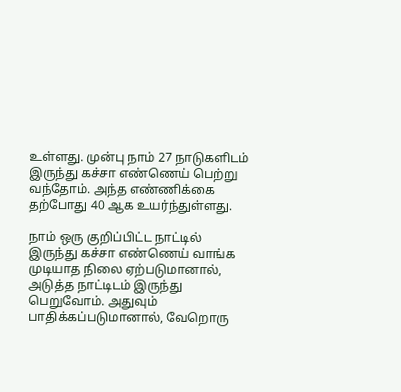உள்ளது. முன்பு நாம் 27 நாடுகளிடம் இருந்து கச்சா எண்ணெய் பெற்று வந்தோம். அந்த எண்ணிக்கை தற்போது 40 ஆக உயர்ந்துள்ளது.

நாம் ஒரு குறிப்பிட்ட நாட்டில் இருந்து கச்சா எண்ணெய் வாங்க முடியாத நிலை ஏற்படுமானால், அடுத்த நாட்டிடம் இருந்து பெறுவோம். அதுவும் பாதிக்கப்படுமானால், வேறொரு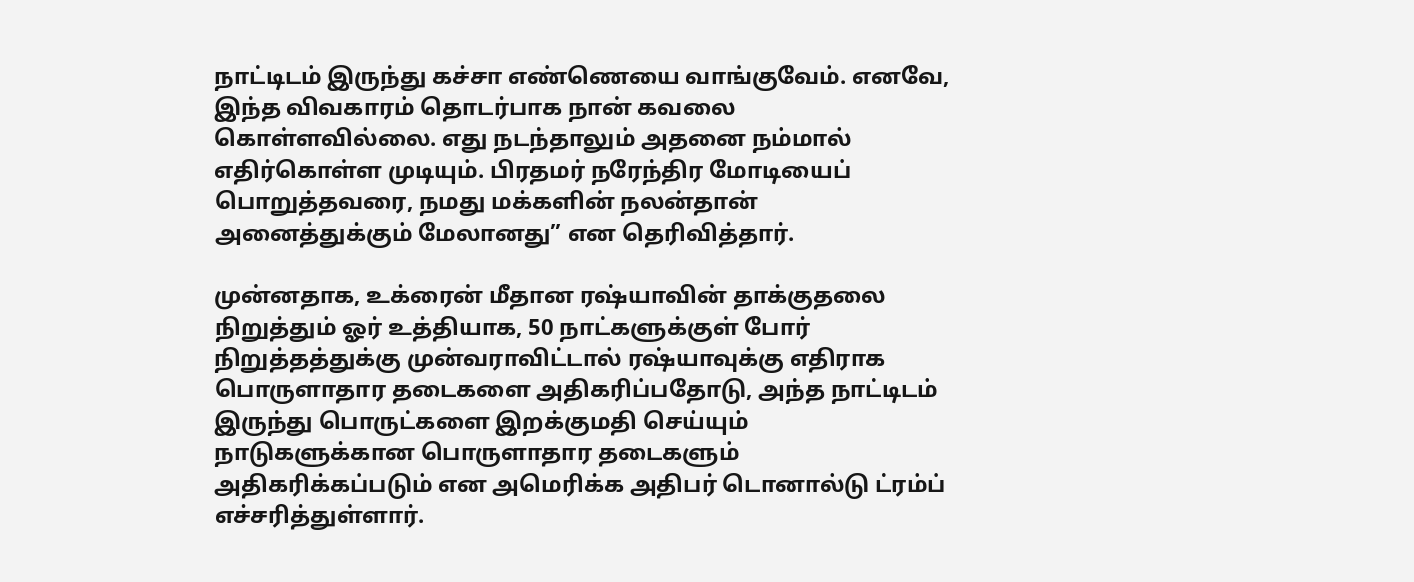நாட்டிடம் இருந்து கச்சா எண்ணெயை வாங்குவேம். எனவே, இந்த விவகாரம் தொடர்பாக நான் கவலை கொள்ளவில்லை. எது நடந்தாலும் அதனை நம்மால் எதிர்கொள்ள முடியும். பிரதமர் நரேந்திர மோடியைப் பொறுத்தவரை, நமது மக்களின் நலன்தான் அனைத்துக்கும் மேலானது” என தெரிவித்தார்.

முன்னதாக, உக்ரைன் மீதான ரஷ்யாவின் தாக்குதலை நிறுத்தும் ஓர் உத்தியாக, 50 நாட்களுக்குள் போர் நிறுத்தத்துக்கு முன்வராவிட்டால் ரஷ்யாவுக்கு எதிராக பொருளாதார தடைகளை அதிகரிப்பதோடு, அந்த நாட்டிடம் இருந்து பொருட்களை இறக்குமதி செய்யும் நாடுகளுக்கான பொருளாதார தடைகளும் அதிகரிக்கப்படும் என அமெரிக்க அதிபர் டொனால்டு ட்ரம்ப் எச்சரித்துள்ளார்.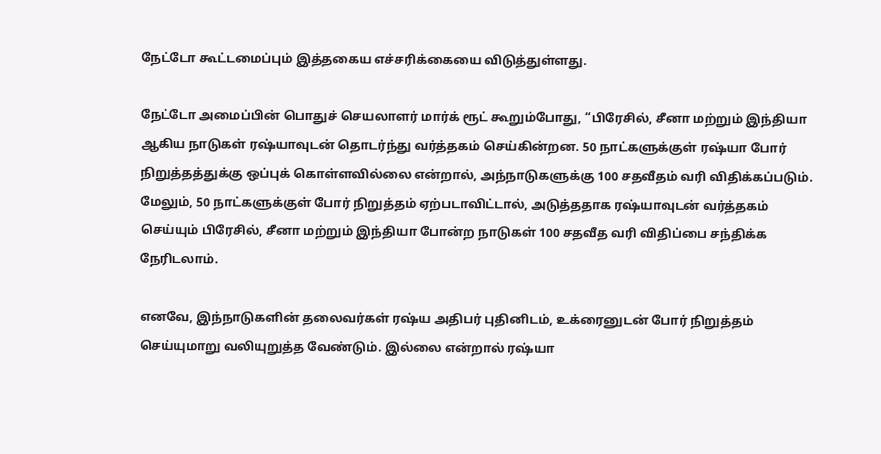நேட்டோ கூட்டமைப்பும் இத்தகைய எச்சரிக்கையை விடுத்துள்ளது.

நேட்டோ அமைப்பின் பொதுச் செயலாளர் மார்க் ரூட் கூறும்போது, “பிரேசில், சீனா மற்றும் இந்தியா ஆகிய நாடுகள் ரஷ்யாவுடன் தொடர்ந்து வர்த்தகம் செய்கின்றன. 50 நாட்களுக்குள் ரஷ்யா போர் நிறுத்தத்துக்கு ஒப்புக் கொள்ளவில்லை என்றால், அந்நாடுகளுக்கு 100 சதவீதம் வரி விதிக்கப்படும். மேலும், 50 நாட்களுக்குள் போர் நிறுத்தம் ஏற்படாவிட்டால், அடுத்ததாக ரஷ்யாவுடன் வர்த்தகம் செய்யும் பிரேசில், சீனா மற்றும் இந்தியா போன்ற நாடுகள் 100 சதவீத வரி விதிப்பை சந்திக்க நேரிடலாம்.

எனவே, இந்நாடுகளின் தலைவர்கள் ரஷ்ய அதிபர் புதினிடம், உக்ரைனுடன் போர் நிறுத்தம் செய்யுமாறு வலியுறுத்த வேண்டும். இல்லை என்றால் ரஷ்யா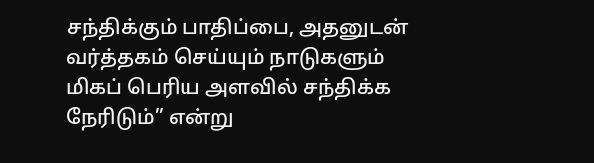சந்திக்கும் பாதிப்பை, அதனுடன் வர்த்தகம் செய்யும் நாடுகளும் மிகப் பெரிய அளவில் சந்திக்க நேரிடும்” என்று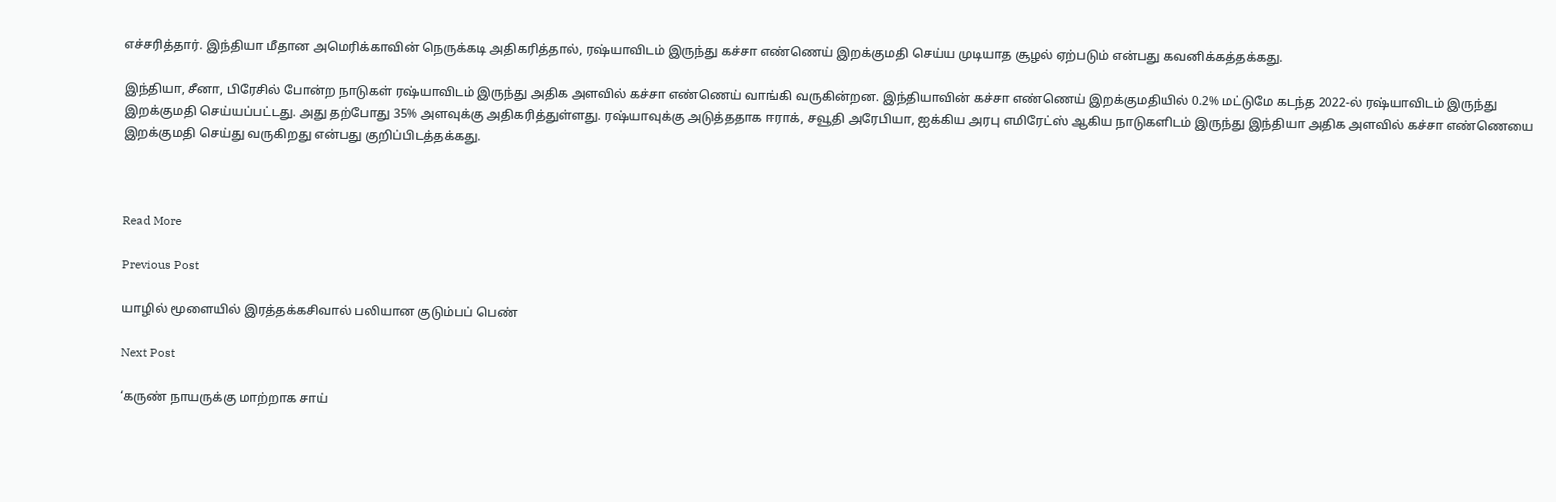எச்சரித்தார். இந்தியா மீதான அமெரிக்காவின் நெருக்கடி அதிகரித்தால், ரஷ்யாவிடம் இருந்து கச்சா எண்ணெய் இறக்குமதி செய்ய முடியாத சூழல் ஏற்படும் என்பது கவனிக்கத்தக்கது.

இந்தியா, சீனா, பிரேசில் போன்ற நாடுகள் ரஷ்யாவிடம் இருந்து அதிக அளவில் கச்சா எண்ணெய் வாங்கி வருகின்றன. இந்தியாவின் கச்சா எண்ணெய் இறக்குமதியில் 0.2% மட்டுமே கடந்த 2022-ல் ரஷ்யாவிடம் இருந்து இறக்குமதி செய்யப்பட்டது. அது தற்போது 35% அளவுக்கு அதிகரித்துள்ளது. ரஷ்யாவுக்கு அடுத்ததாக ஈராக், சவூதி அரேபியா, ஐக்கிய அரபு எமிரேட்ஸ் ஆகிய நாடுகளிடம் இருந்து இந்தியா அதிக அளவில் கச்சா எண்ணெயை இறக்குமதி செய்து வருகிறது என்பது குறிப்பிடத்தக்கது.



Read More

Previous Post

யாழில் மூளையில் இரத்தக்கசிவால் பலியான குடும்பப் பெண்

Next Post

‘கருண் நாயருக்கு மாற்றாக சாய்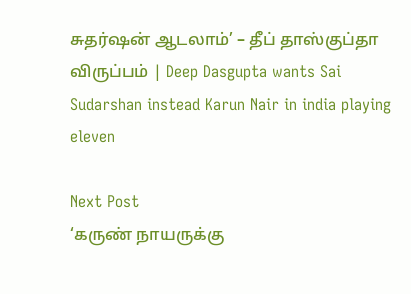சுதர்ஷன் ஆடலாம்’ – தீப் தாஸ்குப்தா விருப்பம் | Deep Dasgupta wants Sai Sudarshan instead Karun Nair in india playing eleven

Next Post
‘கருண் நாயருக்கு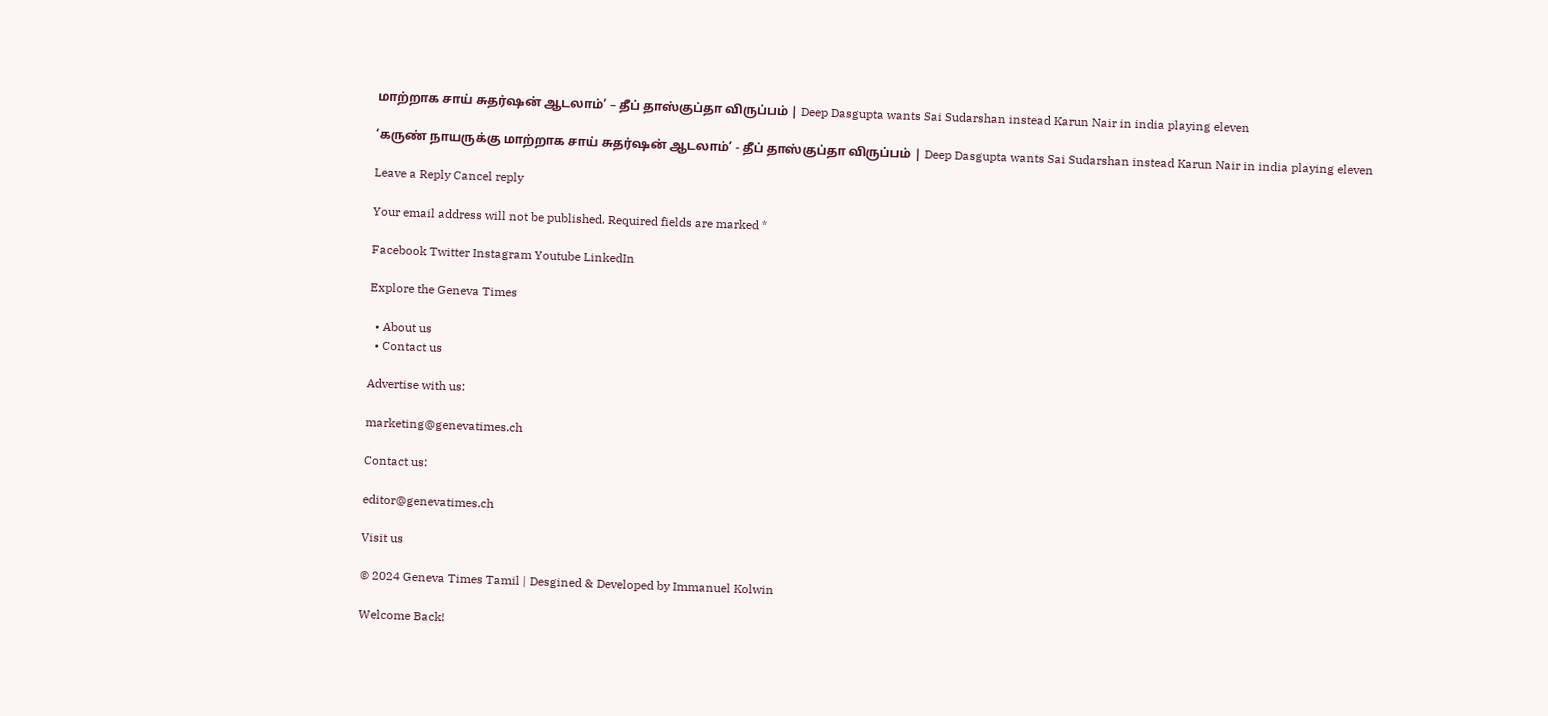மாற்றாக சாய் சுதர்ஷன் ஆடலாம்’ – தீப் தாஸ்குப்தா விருப்பம் | Deep Dasgupta wants Sai Sudarshan instead Karun Nair in india playing eleven

‘கருண் நாயருக்கு மாற்றாக சாய் சுதர்ஷன் ஆடலாம்’ - தீப் தாஸ்குப்தா விருப்பம் | Deep Dasgupta wants Sai Sudarshan instead Karun Nair in india playing eleven

Leave a Reply Cancel reply

Your email address will not be published. Required fields are marked *

Facebook Twitter Instagram Youtube LinkedIn

Explore the Geneva Times

  • About us
  • Contact us

Advertise with us:

marketing@genevatimes.ch

Contact us:

editor@genevatimes.ch

Visit us

© 2024 Geneva Times Tamil | Desgined & Developed by Immanuel Kolwin

Welcome Back!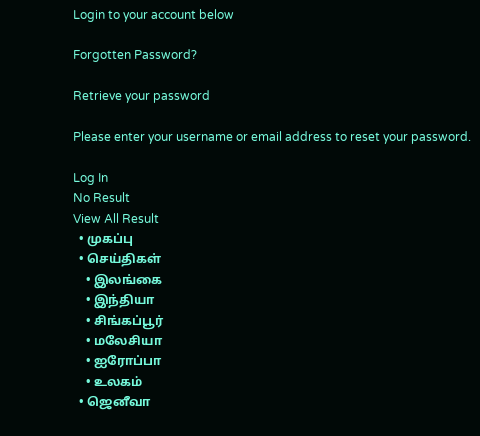Login to your account below

Forgotten Password?

Retrieve your password

Please enter your username or email address to reset your password.

Log In
No Result
View All Result
  • முகப்பு
  • செய்திகள்
    • இலங்கை
    • இந்தியா
    • சிங்கப்பூர்
    • மலேசியா
    • ஐரோப்பா
    • உலகம்
  • ஜெனீவா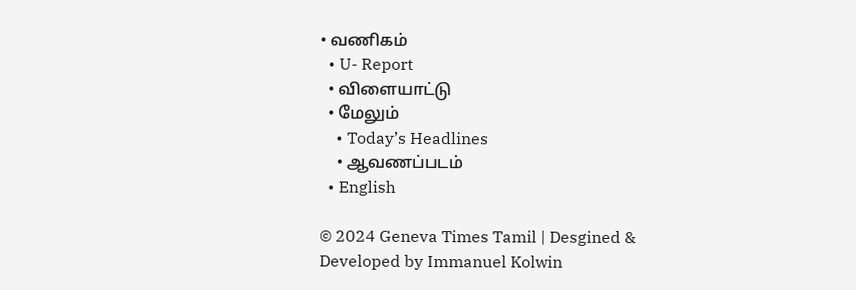• வணிகம்
  • U- Report
  • விளையாட்டு
  • மேலும்
    • Today’s Headlines
    • ஆவணப்படம்
  • English

© 2024 Geneva Times Tamil | Desgined & Developed by Immanuel Kolwin